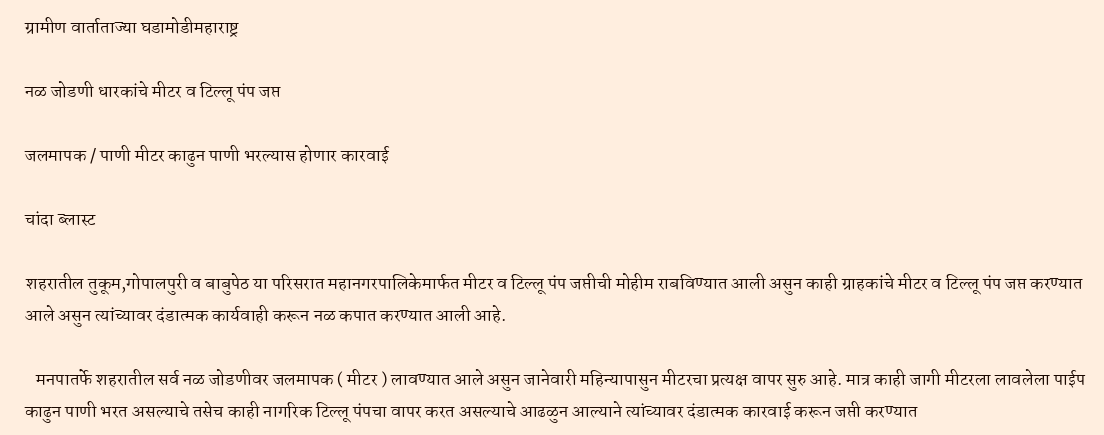ग्रामीण वार्ताताज्या घडामोडीमहाराष्ट्र

नळ जोडणी धारकांचे मीटर व टिल्लू पंप जप्त

जलमापक / पाणी मीटर काढुन पाणी भरल्यास होणार कारवाई

चांदा ब्लास्ट

शहरातील तुकूम,गोपालपुरी व बाबुपेठ या परिसरात महानगरपालिकेमार्फत मीटर व टिल्लू पंप जप्तीची मोहीम राबविण्यात आली असुन काही ग्राहकांचे मीटर व टिल्लू पंप जप्त करण्यात आले असुन त्यांच्यावर दंडात्मक कार्यवाही करून नळ कपात करण्यात आली आहे.

   मनपातर्फे शहरातील सर्व नळ जोडणीवर जलमापक ( मीटर ) लावण्यात आले असुन जानेवारी महिन्यापासुन मीटरचा प्रत्यक्ष वापर सुरु आहे. मात्र काही जागी मीटरला लावलेला पाईप काढुन पाणी भरत असल्याचे तसेच काही नागरिक टिल्लू पंपचा वापर करत असल्याचे आढळुन आल्याने त्यांच्यावर दंडात्मक कारवाई करून जप्ती करण्यात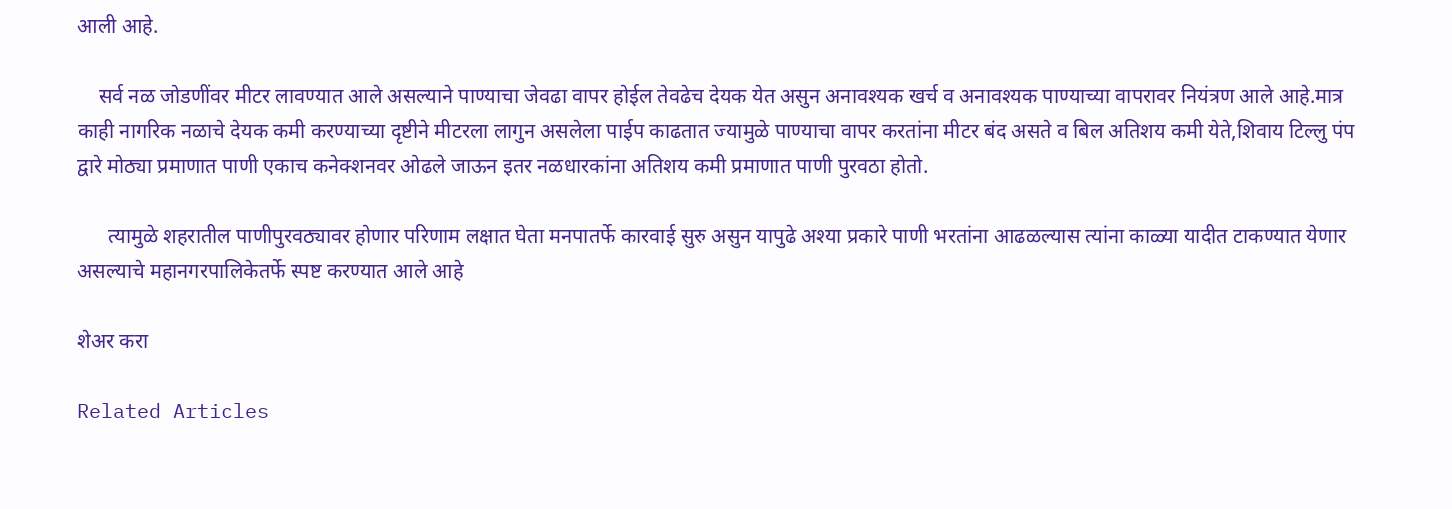आली आहे.

    सर्व नळ जोडणींवर मीटर लावण्यात आले असल्याने पाण्याचा जेवढा वापर होईल तेवढेच देयक येत असुन अनावश्यक खर्च व अनावश्यक पाण्याच्या वापरावर नियंत्रण आले आहे.मात्र काही नागरिक नळाचे देयक कमी करण्याच्या दृष्टीने मीटरला लागुन असलेला पाईप काढतात ज्यामुळे पाण्याचा वापर करतांना मीटर बंद असते व बिल अतिशय कमी येते,शिवाय टिल्लु पंप द्वारे मोठ्या प्रमाणात पाणी एकाच कनेक्शनवर ओढले जाऊन इतर नळधारकांना अतिशय कमी प्रमाणात पाणी पुरवठा होतो.

      त्यामुळे शहरातील पाणीपुरवठ्यावर होणार परिणाम लक्षात घेता मनपातर्फे कारवाई सुरु असुन यापुढे अश्या प्रकारे पाणी भरतांना आढळल्यास त्यांना काळ्या यादीत टाकण्यात येणार असल्याचे महानगरपालिकेतर्फे स्पष्ट करण्यात आले आहे

शेअर करा

Related Articles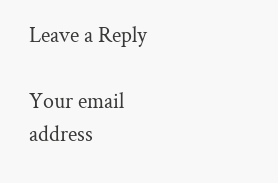Leave a Reply

Your email address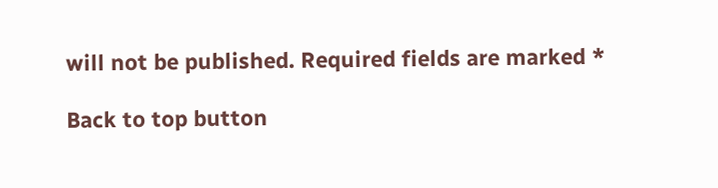will not be published. Required fields are marked *

Back to top button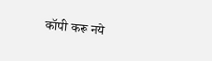कॉपी करू नये